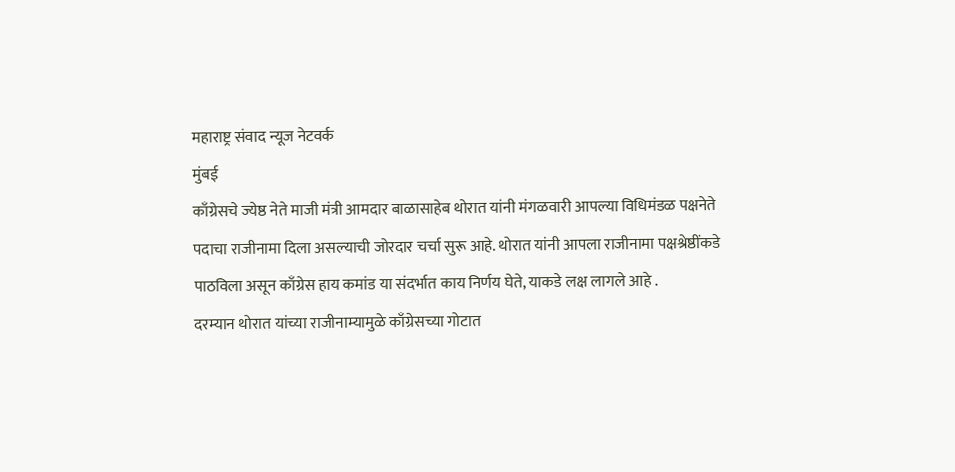महाराष्ट्र संवाद न्यूज नेटवर्क
मुंबई
काँग्रेसचे ज्येष्ठ नेते माजी मंत्री आमदार बाळासाहेब थोरात यांनी मंगळवारी आपल्या विधिमंडळ पक्षनेते पदाचा राजीनामा दिला असल्याची जोरदार चर्चा सुरू आहे. थोरात यांनी आपला राजीनामा पक्षश्रेष्ठींकडे पाठविला असून काँग्रेस हाय कमांड या संदर्भात काय निर्णय घेते, याकडे लक्ष लागले आहे .
दरम्यान थोरात यांच्या राजीनाम्यामुळे काँग्रेसच्या गोटात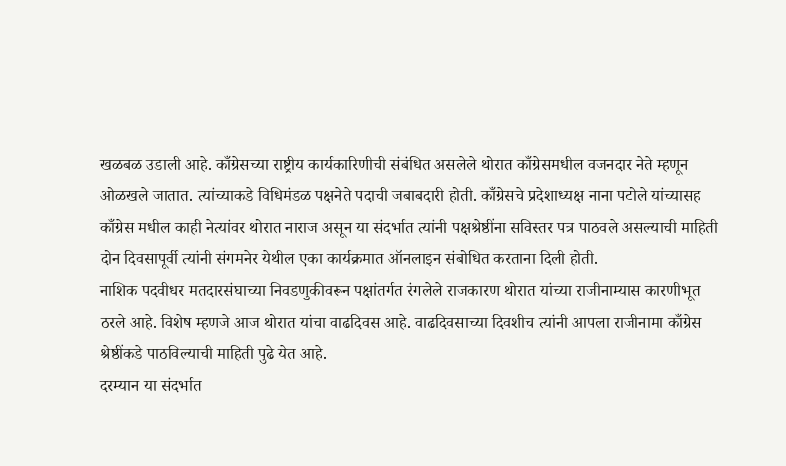खळबळ उडाली आहे. काँग्रेसच्या राष्ट्रीय कार्यकारिणीची संबंधित असलेले थोरात काँग्रेसमधील वजनदार नेते म्हणून ओळखले जातात. त्यांच्याकडे विधिमंडळ पक्षनेते पदाची जबाबदारी होती. काँग्रेसचे प्रदेशाध्यक्ष नाना पटोले यांच्यासह काँग्रेस मधील काही नेत्यांवर थोरात नाराज असून या संदर्भात त्यांनी पक्षश्रेष्ठींना सविस्तर पत्र पाठवले असल्याची माहिती दोन दिवसापूर्वी त्यांनी संगमनेर येथील एका कार्यक्रमात ऑनलाइन संबोधित करताना दिली होती.
नाशिक पदवीधर मतदारसंघाच्या निवडणुकीवरून पक्षांतर्गत रंगलेले राजकारण थोरात यांच्या राजीनाम्यास कारणीभूत ठरले आहे. विशेष म्हणजे आज थोरात यांचा वाढदिवस आहे. वाढदिवसाच्या दिवशीच त्यांनी आपला राजीनामा काँग्रेस श्रेष्ठींकडे पाठविल्याची माहिती पुढे येत आहे.
दरम्यान या संदर्भात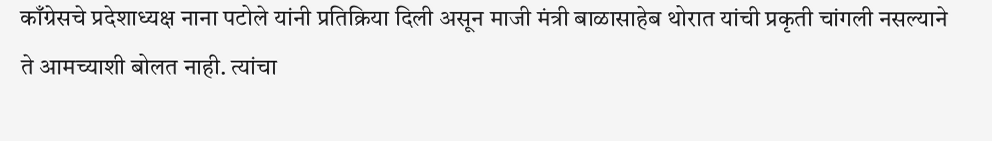काँग्रेसचे प्रदेशाध्यक्ष नाना पटोले यांनी प्रतिक्रिया दिली असून माजी मंत्री बाळासाहेब थोरात यांची प्रकृती चांगली नसल्याने ते आमच्याशी बोलत नाही. त्यांचा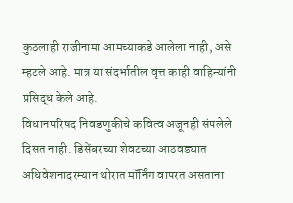कुठलाही राजीनामा आमच्याकडे आलेला नाही, असे म्हटले आहे. मात्र या संदर्भातील वृत्त काही वाहिन्यांनी प्रसिद्ध केले आहे.
विधानपरिषद निवडणुकीचे कवित्व अजूनही संपलेले दिसत नाही. डिसेंबरच्या शेवटच्या आठवड्यात अधिवेशनादरम्यान थोरात मॉर्निंग वापरत असताना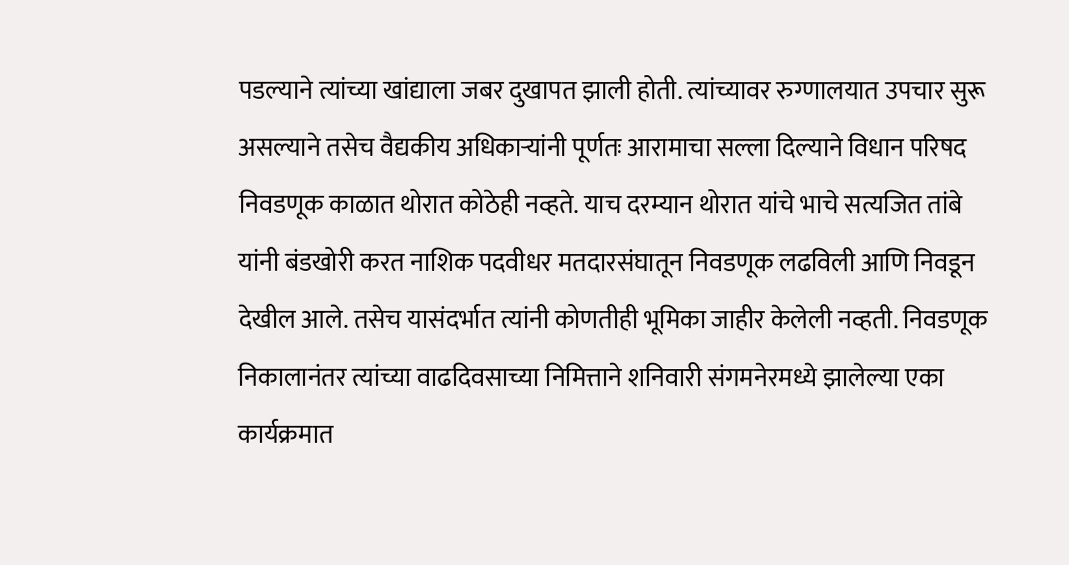पडल्याने त्यांच्या खांद्याला जबर दुखापत झाली होती. त्यांच्यावर रुग्णालयात उपचार सुरू असल्याने तसेच वैद्यकीय अधिकाऱ्यांनी पूर्णतः आरामाचा सल्ला दिल्याने विधान परिषद निवडणूक काळात थोरात कोठेही नव्हते. याच दरम्यान थोरात यांचे भाचे सत्यजित तांबे यांनी बंडखोरी करत नाशिक पदवीधर मतदारसंघातून निवडणूक लढविली आणि निवडून देखील आले. तसेच यासंदर्भात त्यांनी कोणतीही भूमिका जाहीर केलेली नव्हती. निवडणूक निकालानंतर त्यांच्या वाढदिवसाच्या निमित्ताने शनिवारी संगमनेरमध्ये झालेल्या एका कार्यक्रमात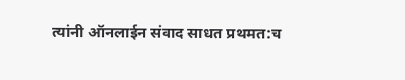त्यांनी ऑनलाईन संवाद साधत प्रथमत:च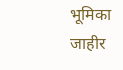भूमिका जाहीर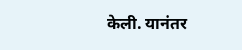केली. यानंतर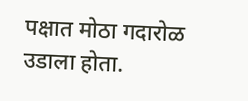पक्षात मोठा गदारोळ उडाला होता.